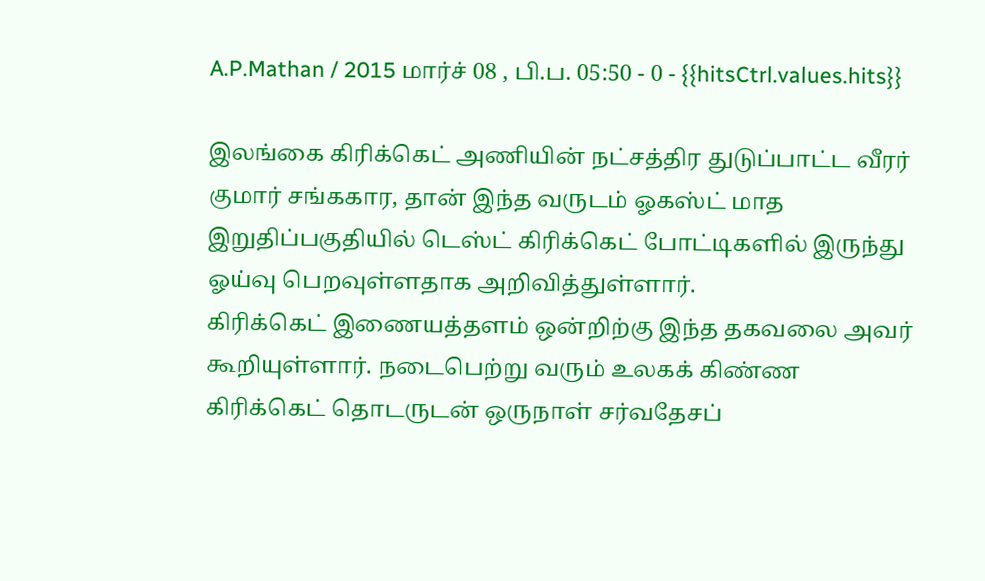A.P.Mathan / 2015 மார்ச் 08 , பி.ப. 05:50 - 0 - {{hitsCtrl.values.hits}}

இலங்கை கிரிக்கெட் அணியின் நட்சத்திர துடுப்பாட்ட வீரர் குமார் சங்ககார, தான் இந்த வருடம் ஓகஸ்ட் மாத இறுதிப்பகுதியில் டெஸ்ட் கிரிக்கெட் போட்டிகளில் இருந்து ஓய்வு பெறவுள்ளதாக அறிவித்துள்ளார்.
கிரிக்கெட் இணையத்தளம் ஒன்றிற்கு இந்த தகவலை அவர் கூறியுள்ளார். நடைபெற்று வரும் உலகக் கிண்ண கிரிக்கெட் தொடருடன் ஒருநாள் சர்வதேசப்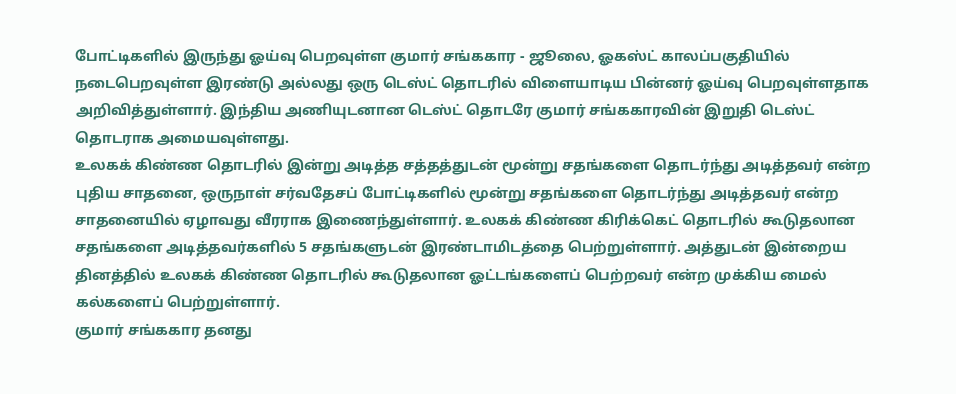போட்டிகளில் இருந்து ஓய்வு பெறவுள்ள குமார் சங்ககார - ஜூலை, ஓகஸ்ட் காலப்பகுதியில் நடைபெறவுள்ள இரண்டு அல்லது ஒரு டெஸ்ட் தொடரில் விளையாடிய பின்னர் ஓய்வு பெறவுள்ளதாக அறிவித்துள்ளார். இந்திய அணியுடனான டெஸ்ட் தொடரே குமார் சங்ககாரவின் இறுதி டெஸ்ட் தொடராக அமையவுள்ளது.
உலகக் கிண்ண தொடரில் இன்று அடித்த சத்தத்துடன் மூன்று சதங்களை தொடர்ந்து அடித்தவர் என்ற புதிய சாதனை, ஒருநாள் சர்வதேசப் போட்டிகளில் மூன்று சதங்களை தொடர்ந்து அடித்தவர் என்ற சாதனையில் ஏழாவது வீரராக இணைந்துள்ளார். உலகக் கிண்ண கிரிக்கெட் தொடரில் கூடுதலான சதங்களை அடித்தவர்களில் 5 சதங்களுடன் இரண்டாமிடத்தை பெற்றுள்ளார். அத்துடன் இன்றைய தினத்தில் உலகக் கிண்ண தொடரில் கூடுதலான ஓட்டங்களைப் பெற்றவர் என்ற முக்கிய மைல் கல்களைப் பெற்றுள்ளார்.
குமார் சங்ககார தனது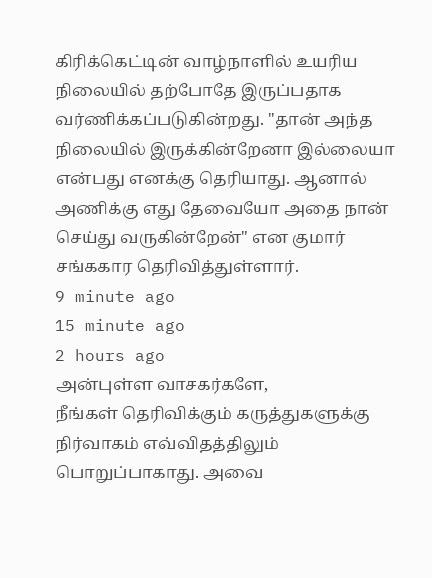கிரிக்கெட்டின் வாழ்நாளில் உயரிய நிலையில் தற்போதே இருப்பதாக வர்ணிக்கப்படுகின்றது. "தான் அந்த நிலையில் இருக்கின்றேனா இல்லையா என்பது எனக்கு தெரியாது. ஆனால் அணிக்கு எது தேவையோ அதை நான் செய்து வருகின்றேன்" என குமார் சங்ககார தெரிவித்துள்ளார்.
9 minute ago
15 minute ago
2 hours ago
அன்புள்ள வாசகர்களே,
நீங்கள் தெரிவிக்கும் கருத்துகளுக்கு நிர்வாகம் எவ்விதத்திலும் பொறுப்பாகாது. அவை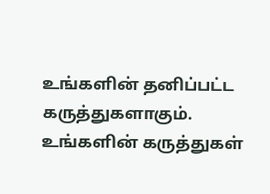உங்களின் தனிப்பட்ட கருத்துகளாகும். உங்களின் கருத்துகள்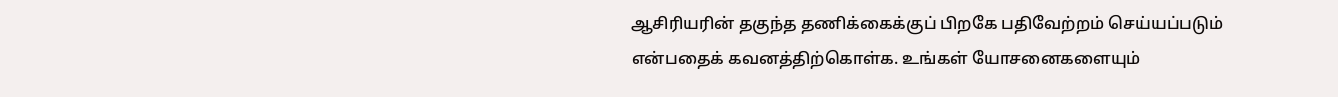ஆசிரியரின் தகுந்த தணிக்கைக்குப் பிறகே பதிவேற்றம் செய்யப்படும் என்பதைக் கவனத்திற்கொள்க. உங்கள் யோசனைகளையும்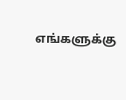எங்களுக்கு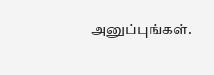அனுப்புங்கள்.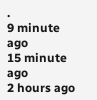.
9 minute ago
15 minute ago
2 hours ago